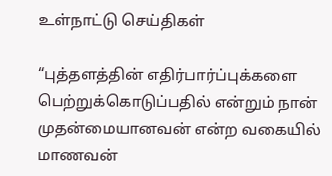உள்நாட்டு செய்திகள்

“புத்தளத்தின் எதிர்பார்ப்புக்களை பெற்றுக்கொடுப்பதில் என்றும் நான் முதன்மையானவன் என்ற வகையில் மாணவன்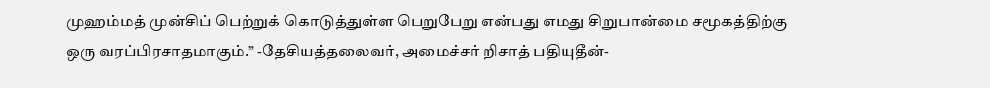முஹம்மத் முன்சிப் பெற்றுக் கொடுத்துள்ள பெறுபேறு என்பது எமது சிறுபான்மை சமூகத்திற்கு ஒரு வரப்பிரசாதமாகும்.” -தேசியத்தலைவர், அமைச்சர் றிசாத் பதியுதீன்-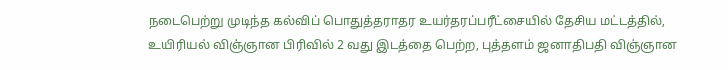நடைபெற்று முடிந்த கல்விப் பொதுத்தராதர உயர்தரப்பரீட்சையில் தேசிய மட்டத்தில், உயிரியல் விஞ்ஞான பிரிவில் 2 வது இடத்தை பெற்ற, புத்தளம் ஜனாதிபதி விஞ்ஞான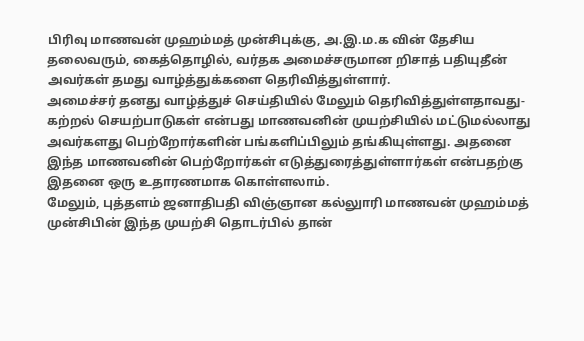பிரிவு மாணவன் முஹம்மத் முன்சிபுக்கு, அ.இ.ம.க வின் தேசிய தலைவரும், கைத்தொழில், வர்தக அமைச்சருமான றிசாத் பதியுதீன் அவர்கள் தமது வாழ்த்துக்களை தெரிவித்துள்ளார்.
அமைச்சர் தனது வாழ்த்துச் செய்தியில் மேலும் தெரிவித்துள்ளதாவது-
கற்றல் செயற்பாடுகள் என்பது மாணவனின் முயற்சியில் மட்டுமல்லாது அவர்களது பெற்றோர்களின் பங்களிப்பிலும் தங்கியுள்ளது. அதனை இந்த மாணவனின் பெற்றோர்கள் எடுத்துரைத்துள்ளார்கள் என்பதற்கு இதனை ஒரு உதாரணமாக கொள்ளலாம்.
மேலும், புத்தளம் ஜனாதிபதி விஞ்ஞான கல்லுாரி மாணவன் முஹம்மத் முன்சிபின் இந்த முயற்சி தொடர்பில் தான்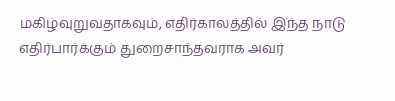மகிழ்வுறுவதாகவும், எதிர்காலத்தில் இ்ந்த நாடு எதிர்பார்க்கும் துறைசாந்தவராக அவர்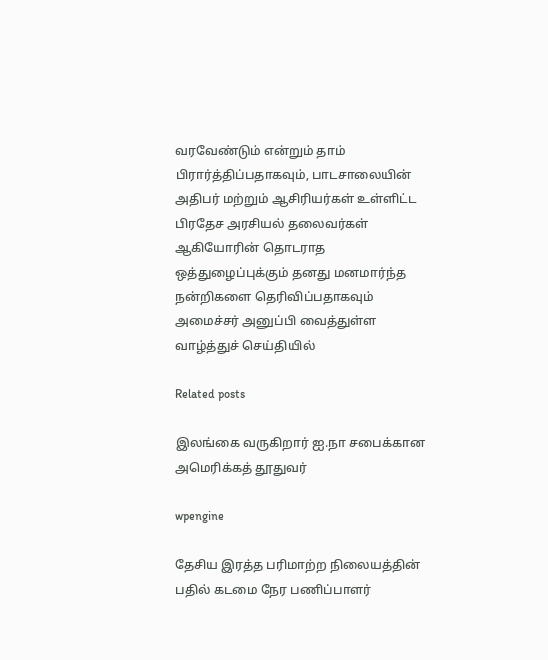வரவேண்டும் என்றும் தாம் பிரார்த்திப்பதாகவும், பாடசாலையின் அதிபர் மற்றும் ஆசிரியர்கள் உள்ளிட்ட பிரதேச அரசியல் தலைவர்கள் ஆகியோரின் தொடராத ஒத்துழைப்புக்கும் தனது மனமார்ந்த நன்றிகளை தெரிவிப்பதாகவும் அமைச்சர் அனுப்பி வைத்துள்ள வாழ்த்துச் செய்தியில்

Related posts

இலங்கை வருகிறார் ஐ.நா சபைக்கான அமெரிக்கத் தூதுவர்

wpengine

தேசிய இரத்த பரிமாற்ற நிலையத்தின் பதில் கடமை நேர பணிப்பாளர்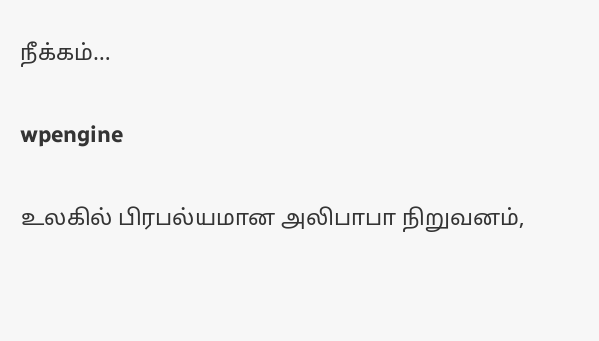நீக்கம்…

wpengine

உலகில் பிரபல்யமான அலிபாபா நிறுவனம்,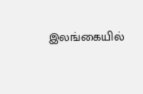இலங்கையில்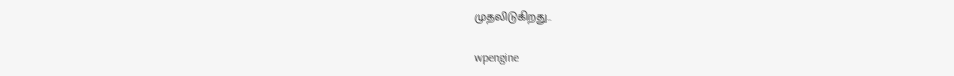முதலிடுகிறது..

wpengine